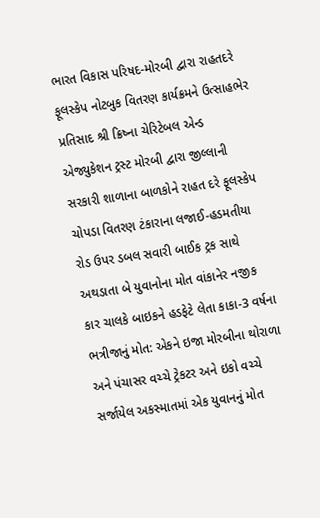ભારત વિકાસ પરિષદ-મોરબી દ્વારા રાહતદરે ફૂલસ્કેપ નોટબુક વિતરણ કાર્યક્રમને ઉત્સાહભેર પ્રતિસાદ શ્રી ક્રિષ્ના ચેરિટેબલ એન્ડ એજ્યુકેશન ટ્રસ્ટ મોરબી દ્વારા જીલ્લાની સરકારી શાળાના બાળકોને રાહત દરે ફૂલસ્કેપ ચોપડા વિતરણ ટંકારાના લજાઈ-હડમતીયા રોડ ઉપર ડબલ સવારી બાઈક ટ્રક સાથે અથડાતા બે યુવાનોના મોત વાંકાનેર નજીક કાર ચાલકે બાઇકને હડફેટે લેતા કાકા-3 વર્ષના ભત્રીજાનું મોત: એકને ઇજા મોરબીના થોરાળા અને પંચાસર વચ્ચે ટ્રેકટર અને ઇકો વચ્ચે સર્જાયેલ અકસ્માતમાં એક યુવાનનું મોત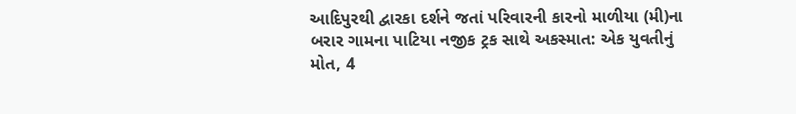આદિપુરથી દ્વારકા દર્શને જતાં પરિવારની કારનો માળીયા (મી)ના બરાર ગામના પાટિયા નજીક ટ્રક સાથે અકસ્માત: એક યુવતીનું મોત, 4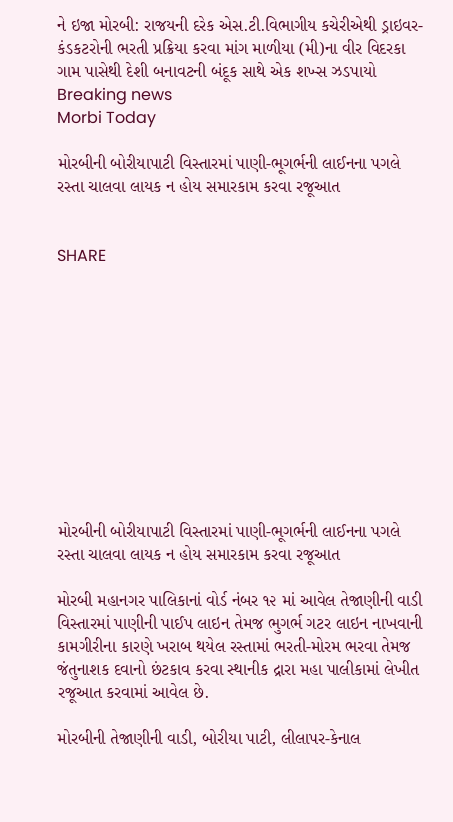ને ઇજા મોરબી: રાજયની દરેક એસ.ટી.વિભાગીય કચેરીએથી ડ્રાઇવર-કંડકટરોની ભરતી પ્રક્રિયા કરવા માંગ માળીયા (મી)ના વીર વિદરકા ગામ પાસેથી દેશી બનાવટની બંદૂક સાથે એક શખ્સ ઝડપાયો
Breaking news
Morbi Today

મોરબીની બોરીયાપાટી વિસ્તારમાં પાણી-ભૂગર્ભની લાઈનના પગલે રસ્તા ચાલવા લાયક ન હોય સમારકામ કરવા રજૂઆત


SHARE











મોરબીની બોરીયાપાટી વિસ્તારમાં પાણી-ભૂગર્ભની લાઈનના પગલે રસ્તા ચાલવા લાયક ન હોય સમારકામ કરવા રજૂઆત

મોરબી મહાનગર પાલિકાનાં વોર્ડ નંબર ૧૨ માં આવેલ તેજાણીની વાડી વિસ્તારમાં પાણીની પાઈપ લાઇન તેમજ ભુગર્ભ ગટર લાઇન નાખવાની કામગીરીના કારણે ખરાબ થયેલ રસ્તામાં ભરતી-મોરમ ભરવા તેમજ જંતુનાશક દવાનો છંટકાવ કરવા સ્થાનીક દ્રારા મહા પાલીકામાં લેખીત રજૂઆત કરવામાં આવેલ છે.

મોરબીની તેજાણીની વાડી, બોરીયા પાટી, લીલાપર-કેનાલ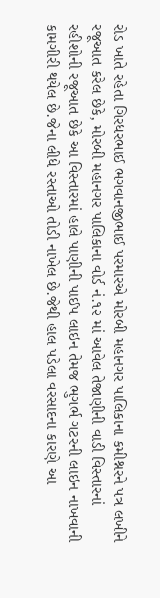રોડ ખાતે રહેતા ગિરધરભાઈ ભગવાનજીભાઈ પરમારએ મોરબી મહાનગર પાલિકાના કમીશ્નરને પત્ર લખીને રજૂઆત કરેલ છેકે, મોરબી મહાનગર પાલિકાના વોર્ડ નં.૧૨ માં આવેલ તેજાણીની વાડી વિસ્તારનાં રહીશોની રજૂઆત છેકે આ વિસ્તારમાં હાલે પાણીની પાઈપ લાઇન તેમજ ભુગર્ભ ગટરની લાઇન નાખવાની કામગીરી થયેલ છે.જેના લીધે રસ્તાઓ તોડી નાખેલ છે.જેથી હાલ પડેલા વરસાદના કારણે આ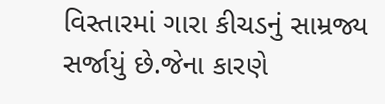વિસ્તારમાં ગારા કીચડનું સામ્રજ્ય સર્જાયું છે.જેના કારણે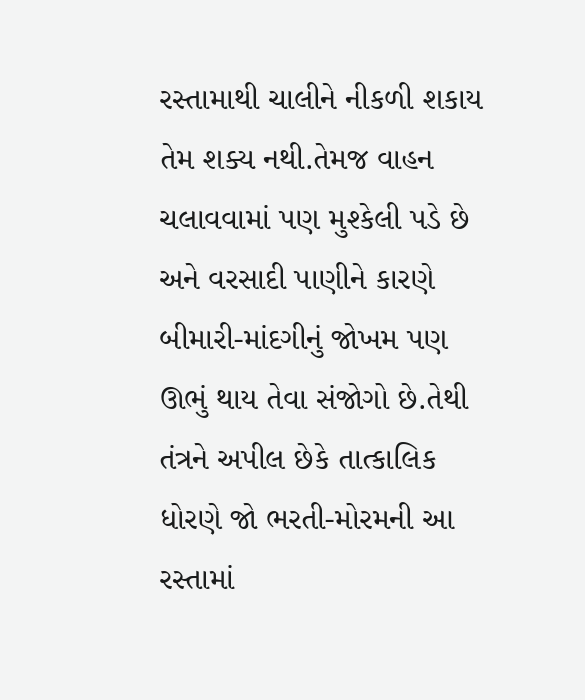રસ્તામાથી ચાલીને નીકળી શકાય તેમ શક્ય નથી.તેમજ વાહન ચલાવવામાં પણ મુશ્કેલી પડે છે અને વરસાદી પાણીને કારણે બીમારી-માંદગીનું જોખમ પણ ઊભું થાય તેવા સંજોગો છે.તેથી તંત્રને અપીલ છેકે તાત્કાલિક ધોરણે જો ભરતી-મોરમની આ રસ્તામાં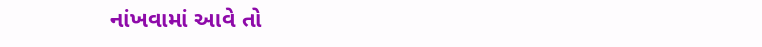નાંખવામાં આવે તો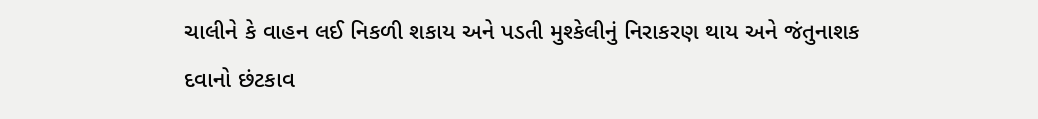ચાલીને કે વાહન લઈ નિકળી શકાય અને પડતી મુશ્કેલીનું નિરાકરણ થાય અને જંતુનાશક દવાનો છંટકાવ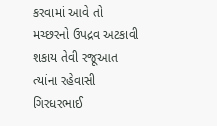કરવામાં આવે તો મચ્છરનો ઉપદ્રવ અટકાવી શકાય તેવી રજૂઆત ત્યાંના રહેવાસી ગિરધરભાઈ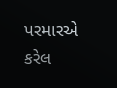પરમારએ કરેલ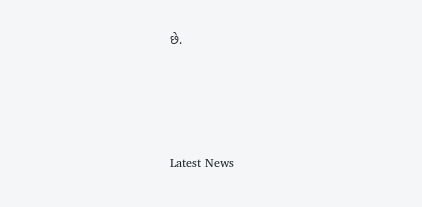છે.






Latest News